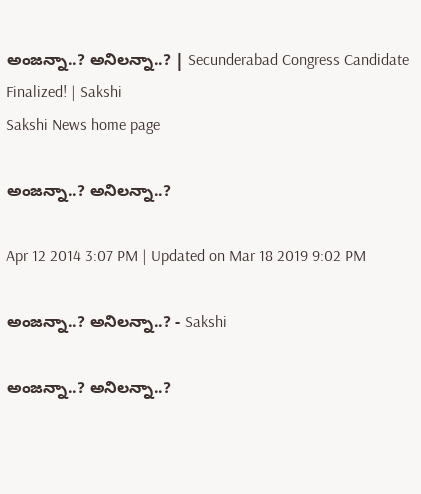అంజన్నా..? అనిలన్నా..? | Secunderabad Congress Candidate Finalized! | Sakshi
Sakshi News home page

అంజన్నా..? అనిలన్నా..?

Apr 12 2014 3:07 PM | Updated on Mar 18 2019 9:02 PM

అంజన్నా..? అనిలన్నా..? - Sakshi

అంజన్నా..? అనిలన్నా..?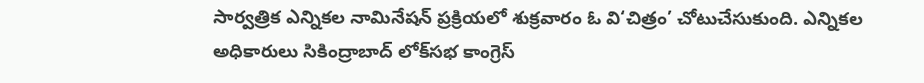సార్వత్రిక ఎన్నికల నామినేషన్ ప్రక్రియలో శుక్రవారం ఓ వి‘చిత్రం’ చోటుచేసుకుంది. ఎన్నికల అధికారులు సికింద్రాబాద్ లోక్‌సభ కాంగ్రెస్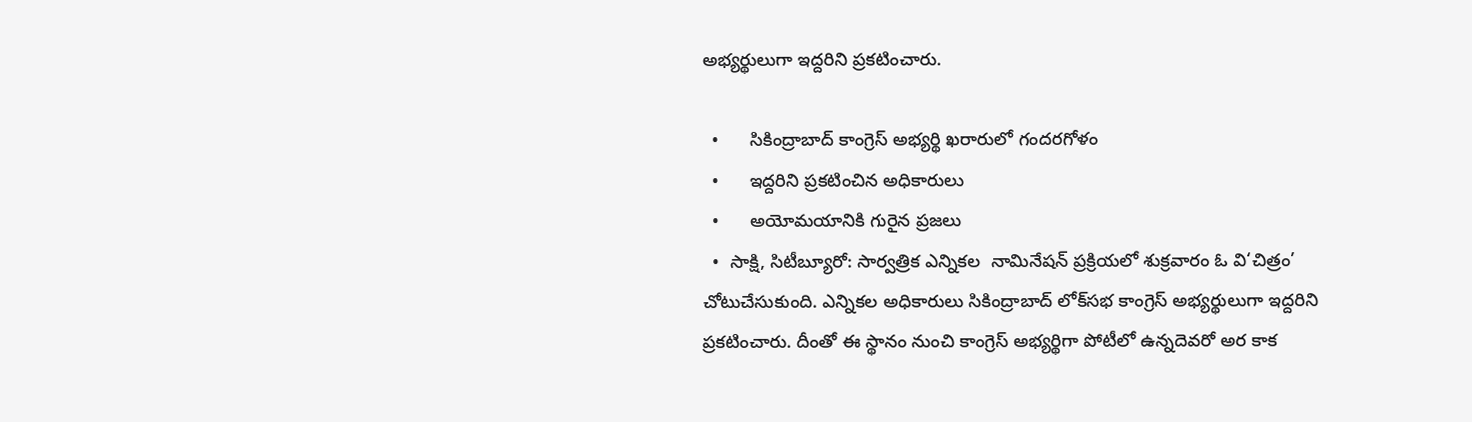అభ్యర్థులుగా ఇద్దరిని ప్రకటించారు.

  •      సికింద్రాబాద్ కాంగ్రెస్ అభ్యర్థి ఖరారులో గందరగోళం
  •      ఇద్దరిని ప్రకటించిన అధికారులు
  •      అయోమయానికి గురైన ప్రజలు
  •  సాక్షి, సిటీబ్యూరో: సార్వత్రిక ఎన్నికల  నామినేషన్ ప్రక్రియలో శుక్రవారం ఓ వి‘చిత్రం’ చోటుచేసుకుంది. ఎన్నికల అధికారులు సికింద్రాబాద్ లోక్‌సభ కాంగ్రెస్ అభ్యర్థులుగా ఇద్దరిని ప్రకటించారు. దీంతో ఈ స్థానం నుంచి కాంగ్రెస్ అభ్యర్థిగా పోటీలో ఉన్నదెవరో అర కాక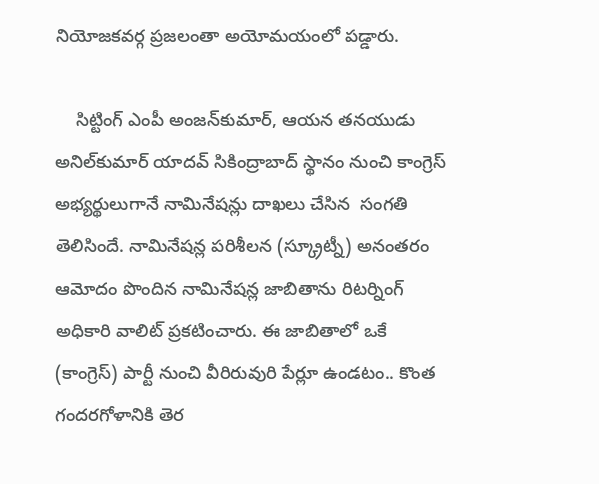నియోజకవర్గ ప్రజలంతా అయోమయంలో పడ్డారు.

    సిట్టింగ్ ఎంపీ అంజన్‌కుమార్, ఆయన తనయుడు అనిల్‌కుమార్ యాదవ్ సికింద్రాబాద్ స్థానం నుంచి కాంగ్రెస్ అభ్యర్థులుగానే నామినేషన్లు దాఖలు చేసిన  సంగతి తెలిసిందే. నామినేషన్ల పరిశీలన (స్క్రూట్నీ) అనంతరం ఆమోదం పొందిన నామినేషన్ల జాబితాను రిటర్నింగ్ అధికారి వాలిట్ ప్రకటించారు. ఈ జాబితాలో ఒకే (కాంగ్రెస్) పార్టీ నుంచి వీరిరువురి పేర్లూ ఉండటం.. కొంత గందరగోళానికి తెర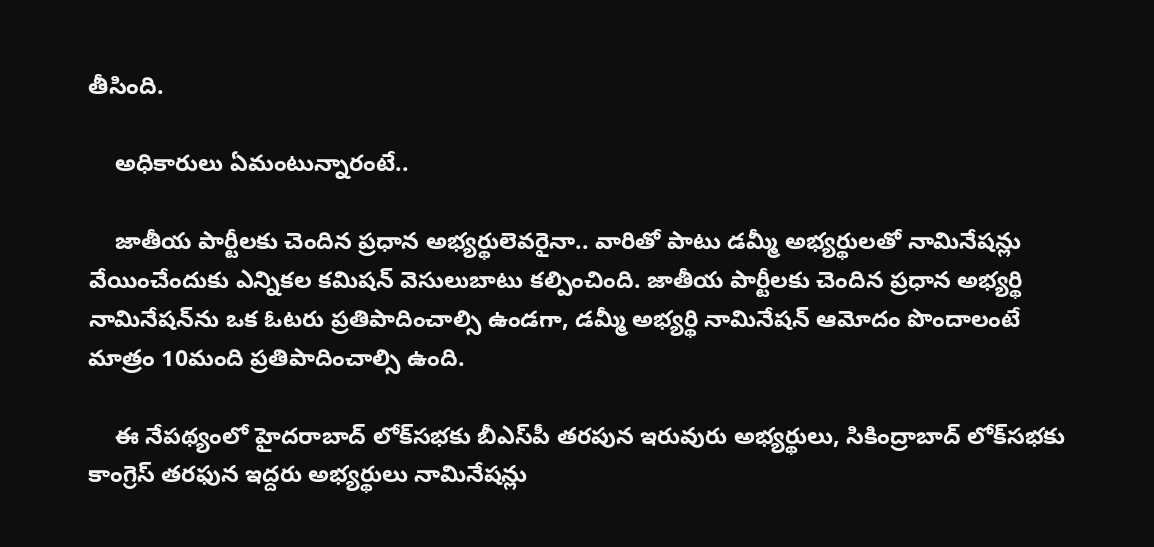తీసింది.

    అధికారులు ఏమంటున్నారంటే..

    జాతీయ పార్టీలకు చెందిన ప్రధాన అభ్యర్థులెవరైనా.. వారితో పాటు డమ్మీ అభ్యర్థులతో నామినేషన్లు వేయించేందుకు ఎన్నికల కమిషన్ వెసులుబాటు కల్పించింది. జాతీయ పార్టీలకు చెందిన ప్రధాన అభ్యర్థి నామినేషన్‌ను ఒక ఓటరు ప్రతిపాదించాల్సి ఉండగా, డమ్మీ అభ్యర్థి నామినేషన్ ఆమోదం పొందాలంటే మాత్రం 10మంది ప్రతిపాదించాల్సి ఉంది.

    ఈ నేపథ్యంలో హైదరాబాద్ లోక్‌సభకు బీఎస్‌పీ తరపున ఇరువురు అభ్యర్థులు, సికింద్రాబాద్ లోక్‌సభకు కాంగ్రెస్ తరఫున ఇద్దరు అభ్యర్థులు నామినేషన్లు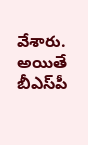వేశారు. అయితే బీఎస్‌పీ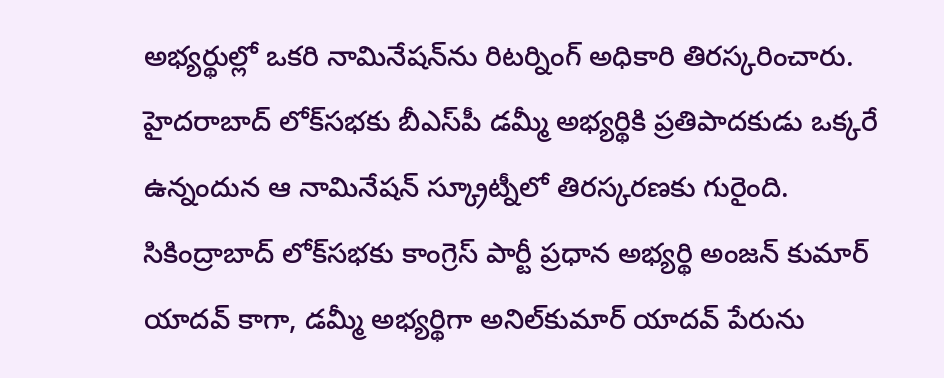అభ్యర్థుల్లో ఒకరి నామినేషన్‌ను రిటర్నింగ్ అధికారి తిరస్కరించారు. హైదరాబాద్ లోక్‌సభకు బీఎస్‌పీ డమ్మీ అభ్యర్థికి ప్రతిపాదకుడు ఒక్కరే ఉన్నందున ఆ నామినేషన్ స్క్రూట్నీలో తిరస్కరణకు గురైంది. సికింద్రాబాద్ లోక్‌సభకు కాంగ్రెస్ పార్టీ ప్రధాన అభ్యర్థి అంజన్ కుమార్ యాదవ్ కాగా, డమ్మీ అభ్యర్థిగా అనిల్‌కుమార్ యాదవ్ పేరును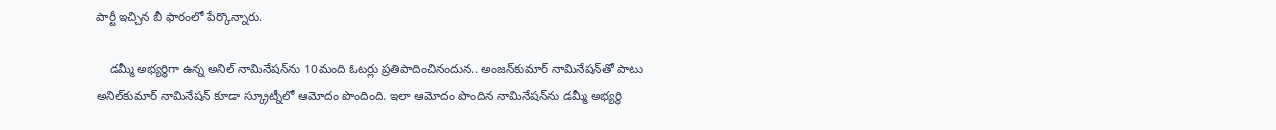పార్టీ ఇచ్చిన బీ ఫారంలో పేర్కొన్నారు.

    డమ్మీ అభ్యర్థిగా ఉన్న అనిల్ నామినేషన్‌ను 10మంది ఓటర్లు ప్రతిపాదించినందున.. అంజన్‌కుమార్ నామినేషన్‌తో పాటు అనిల్‌కుమార్ నామినేషన్ కూడా స్క్రూట్నీలో ఆమోదం పొందింది. ఇలా ఆమోదం పొందిన నామినేషన్‌ను డమ్మీ అభ్యర్థి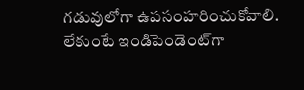గడువులోగా ఉపసంహరించుకోవాలి. లేకుంటే ఇండిపెండెంట్‌గా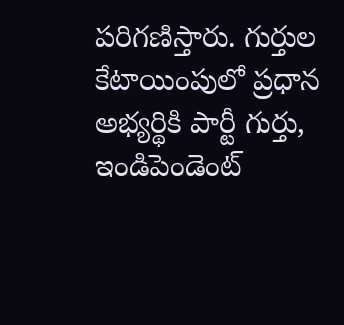పరిగణిస్తారు. గుర్తుల కేటాయింపులో ప్రధాన అభ్యర్థికి పార్టీ గుర్తు, ఇండిపెండెంట్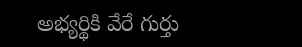అభ్యర్థికి వేరే గుర్తు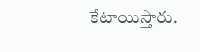కేటాయిస్తారు.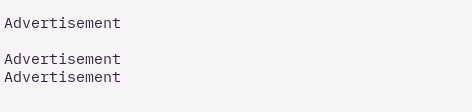Advertisement

Advertisement
Advertisement